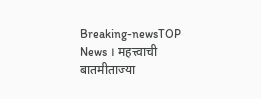Breaking-newsTOP News । महत्त्वाची बातमीताज्या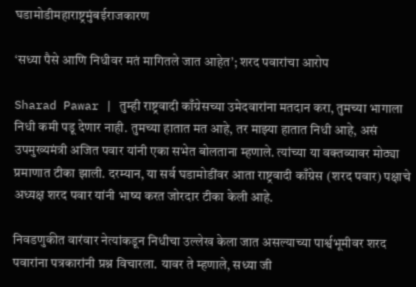घडामोडीमहाराष्ट्रमुंबईराजकारण

‘सध्या पैसे आणि निधीवर मतं मागितले जात आहेत’; शरद पवारांचा आरोप

Sharad Pawar | तुम्ही राष्ट्रवादी काँग्रेसच्या उमेदवारांना मतदान करा, तुमच्या भागाला निधी कमी पडू देणार नाही. तुमच्या हातात मत आहे, तर माझ्या हातात निधी आहे, असं उपमुख्यमंत्री अजित पवार यांनी एका सभेत बोलताना म्हणाले. त्यांच्या या वक्तव्यावर मोठ्या प्रमाणात टीका झाली. दरम्यान, या सर्व घडामोडींवर आता राष्ट्रवादी काँग्रेस (शरद पवार) पक्षाचे अध्यक्ष शरद पवार यांनी भाष्य करत जोरदार टीका केली आहे.

निवडणुकीत वारंवार नेत्यांकडून निधीचा उल्लेख केला जात असल्याच्या पार्श्वभूमीवर शरद पवारांना पत्रकारांनी प्रश्न विचारला. यावर ते म्हणाले, सध्या जी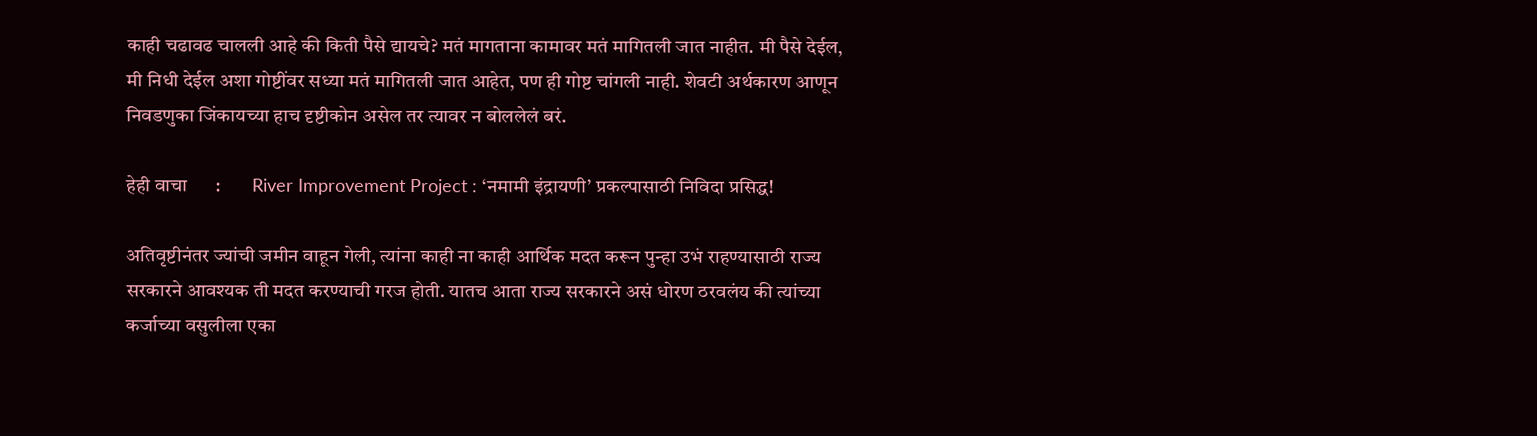काही चढावढ चालली आहे की किती पैसे द्यायचे? मतं मागताना कामावर मतं मागितली जात नाहीत. मी पैसे देईल, मी निधी देईल अशा गोष्टींवर सध्या मतं मागितली जात आहेत, पण ही गोष्ट चांगली नाही. शेवटी अर्थकारण आणून निवडणुका जिंकायच्या हाच दृष्टीकोन असेल तर त्यावर न बोललेलं बरं.

हेही वाचा      :        River Improvement Project : ‘नमामी इंद्रायणी’ प्रकल्पासाठी निविदा प्रसिद्ध!

अतिवृष्टीनंतर ज्यांची जमीन वाहून गेली, त्यांना काही ना काही आर्थिक मदत करून पुन्हा उभं राहण्यासाठी राज्य सरकारने आवश्यक ती मदत करण्याची गरज होती. यातच आता राज्य सरकारने असं धोरण ठरवलंय की त्यांच्या कर्जाच्या वसुलीला एका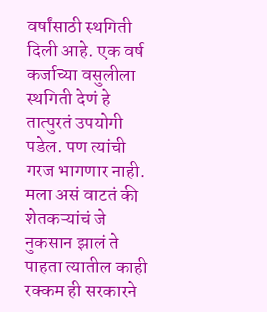वर्षांसाठी स्थगिती दिली आहे. एक वर्ष कर्जाच्या वसुलीला स्थगिती देणं हे तात्पुरतं उपयोगी पडेल. पण त्यांची गरज भागणार नाही. मला असं वाटतं की शेतकऱ्यांचं जे नुकसान झालं ते पाहता त्यातील काही रक्कम ही सरकारने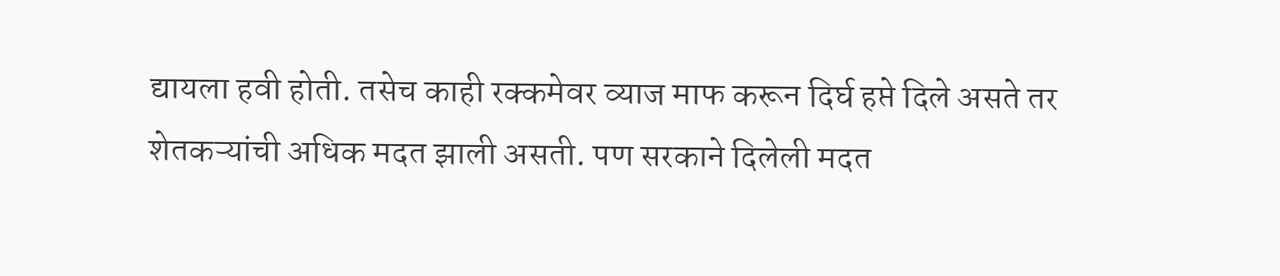द्यायला हवी होती. तसेच काही रक्कमेवर व्याज माफ करून दिर्घ हप्ते दिले असते तर शेतकऱ्यांची अधिक मदत झाली असती. पण सरकाने दिलेली मदत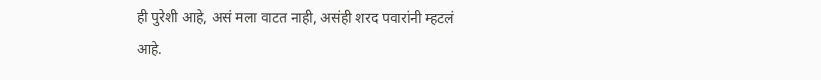ही पुरेशी आहे, असं मला वाटत नाही, असंही शरद पवारांनी म्हटलं आहे.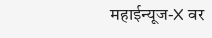महाईन्यूज-X वर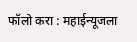फॉलो करा : महाईन्यूजला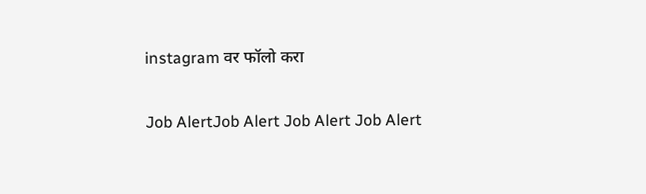instagram वर फॉलो करा

Job AlertJob Alert Job Alert Job Alert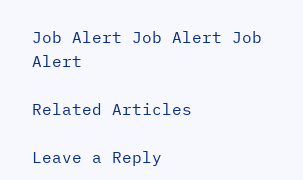Job Alert Job Alert Job Alert

Related Articles

Leave a Reply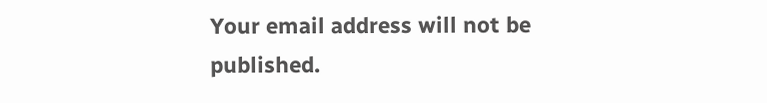Your email address will not be published.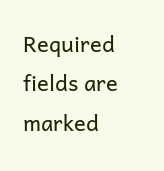Required fields are marked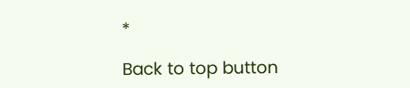*

Back to top button